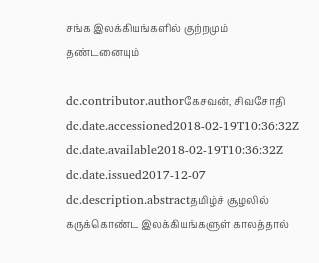சங்க இலக்கியங்களில் குற்றமும் தண்டனையும்

dc.contributor.authorகேசவன், சிவசோதி
dc.date.accessioned2018-02-19T10:36:32Z
dc.date.available2018-02-19T10:36:32Z
dc.date.issued2017-12-07
dc.description.abstractதமிழ்ச் சூழலில் கருக்கொண்ட இலக்கியங்களுள் காலத்தால்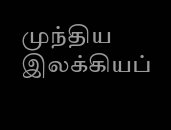முந்திய இலக்கியப்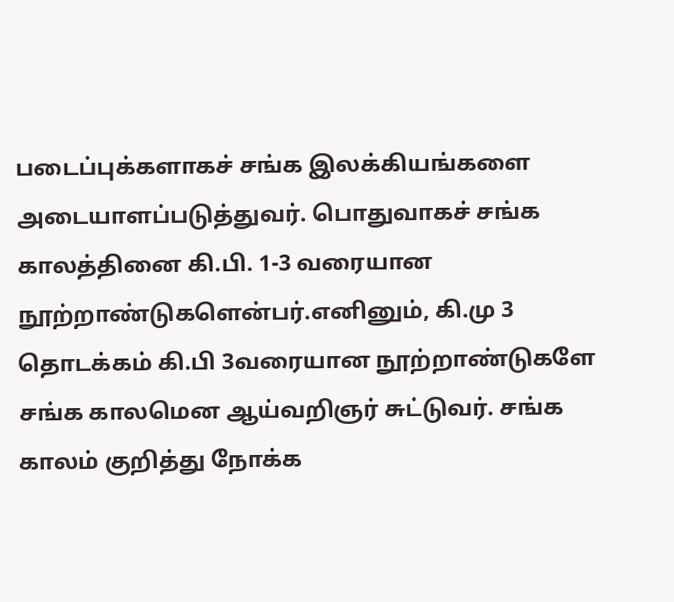படைப்புக்களாகச் சங்க இலக்கியங்களை அடையாளப்படுத்துவர். பொதுவாகச் சங்க காலத்தினை கி.பி. 1-3 வரையான நூற்றாண்டுகளென்பர்.எனினும், கி.மு 3 தொடக்கம் கி.பி 3வரையான நூற்றாண்டுகளே சங்க காலமென ஆய்வறிஞர் சுட்டுவர். சங்க காலம் குறித்து நோக்க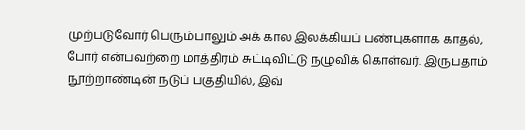முற்படுவோர் பெரும்பாலும் அக் கால இலக்கியப் பண்புகளாக காதல், போர் என்பவற்றை மாத்திரம் சுட்டிவிட்டு நழுவிக் கொள்வர். இருபதாம் நூற்றாண்டின் நடுப் பகுதியில், இவ்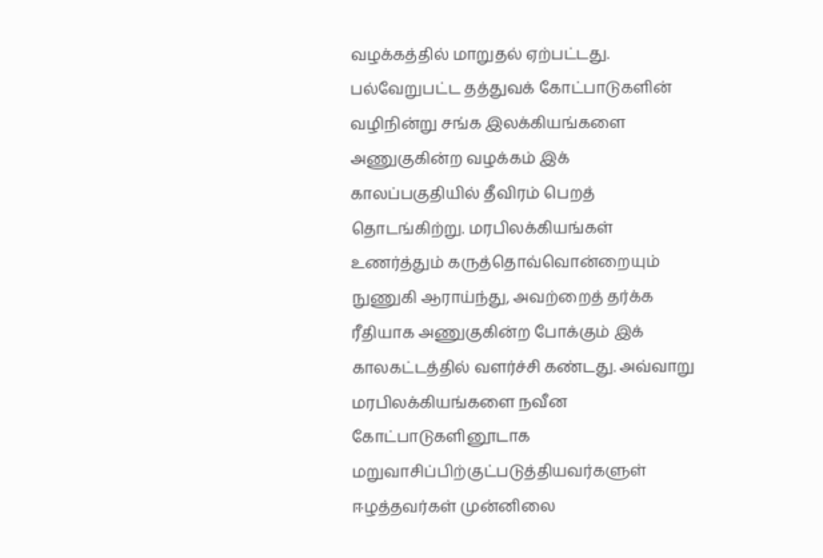வழக்கத்தில் மாறுதல் ஏற்பட்டது. பல்வேறுபட்ட தத்துவக் கோட்பாடுகளின் வழிநின்று சங்க இலக்கியங்களை அணுகுகின்ற வழக்கம் இக் காலப்பகுதியில் தீவிரம் பெறத் தொடங்கிற்று. மரபிலக்கியங்கள் உணர்த்தும் கருத்தொவ்வொன்றையும் நுணுகி ஆராய்ந்து, அவற்றைத் தர்க்க ரீதியாக அணுகுகின்ற போக்கும் இக் காலகட்டத்தில் வளர்ச்சி கண்டது. அவ்வாறு மரபிலக்கியங்களை நவீன கோட்பாடுகளினூடாக மறுவாசிப்பிற்குட்படுத்தியவர்களுள் ஈழத்தவர்கள் முன்னிலை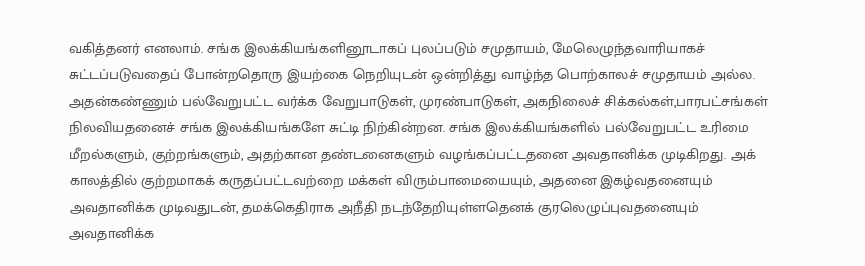வகித்தனர் எனலாம். சங்க இலக்கியங்களினூடாகப் புலப்படும் சமுதாயம், மேலெழுந்தவாரியாகச் சுட்டப்படுவதைப் போன்றதொரு இயற்கை நெறியுடன் ஒன்றித்து வாழ்ந்த பொற்காலச் சமுதாயம் அல்ல. அதன்கண்ணும் பல்வேறுபட்ட வர்க்க வேறுபாடுகள், முரண்பாடுகள், அகநிலைச் சிக்கல்கள்,பாரபட்சங்கள் நிலவியதனைச் சங்க இலக்கியங்களே சுட்டி நிற்கின்றன. சங்க இலக்கியங்களில் பல்வேறுபட்ட உரிமை மீறல்களும், குற்றங்களும், அதற்கான தண்டனைகளும் வழங்கப்பட்டதனை அவதானிக்க முடிகிறது. அக் காலத்தில் குற்றமாகக் கருதப்பட்டவற்றை மக்கள் விரும்பாமையையும், அதனை இகழ்வதனையும் அவதானிக்க முடிவதுடன், தமக்கெதிராக அநீதி நடந்தேறியுள்ளதெனக் குரலெழுப்புவதனையும் அவதானிக்க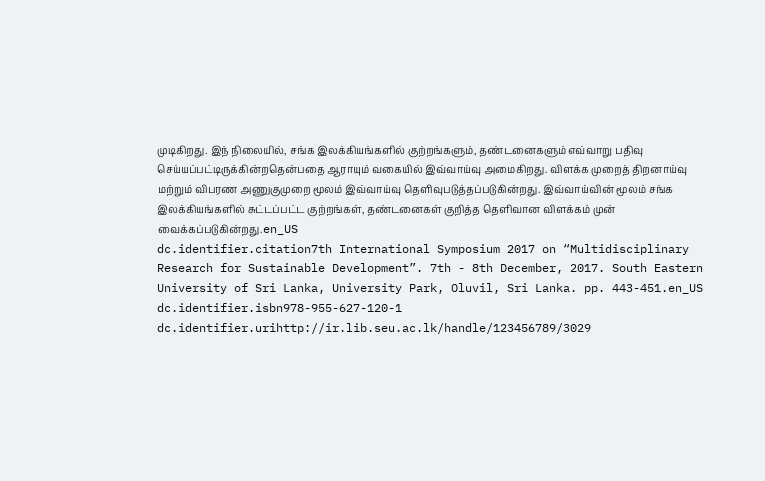முடிகிறது. இந் நிலையில், சங்க இலக்கியங்களில் குற்றங்களும், தண்டனைகளும் எவ்வாறு பதிவு செய்யப்பட்டிருக்கின்றதென்பதை ஆராயும் வகையில் இவ்வாய்வு அமைகிறது. விளக்க முறைத் திறனாய்வு மற்றும் விபரண அணுகுமுறை மூலம் இவ்வாய்வு தெளிவுபடுத்தப்படுகின்றது. இவ்வாய்வின் மூலம் சங்க இலக்கியங்களில் சுட்டப்பட்ட குற்றங்கள், தண்டனைகள் குறித்த தெளிவான விளக்கம் முன் வைக்கப்படுகின்றது.en_US
dc.identifier.citation7th International Symposium 2017 on “Multidisciplinary Research for Sustainable Development”. 7th - 8th December, 2017. South Eastern University of Sri Lanka, University Park, Oluvil, Sri Lanka. pp. 443-451.en_US
dc.identifier.isbn978-955-627-120-1
dc.identifier.urihttp://ir.lib.seu.ac.lk/handle/123456789/3029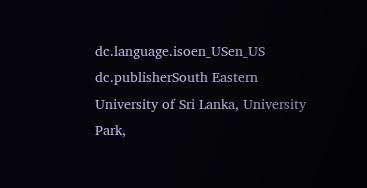dc.language.isoen_USen_US
dc.publisherSouth Eastern University of Sri Lanka, University Park,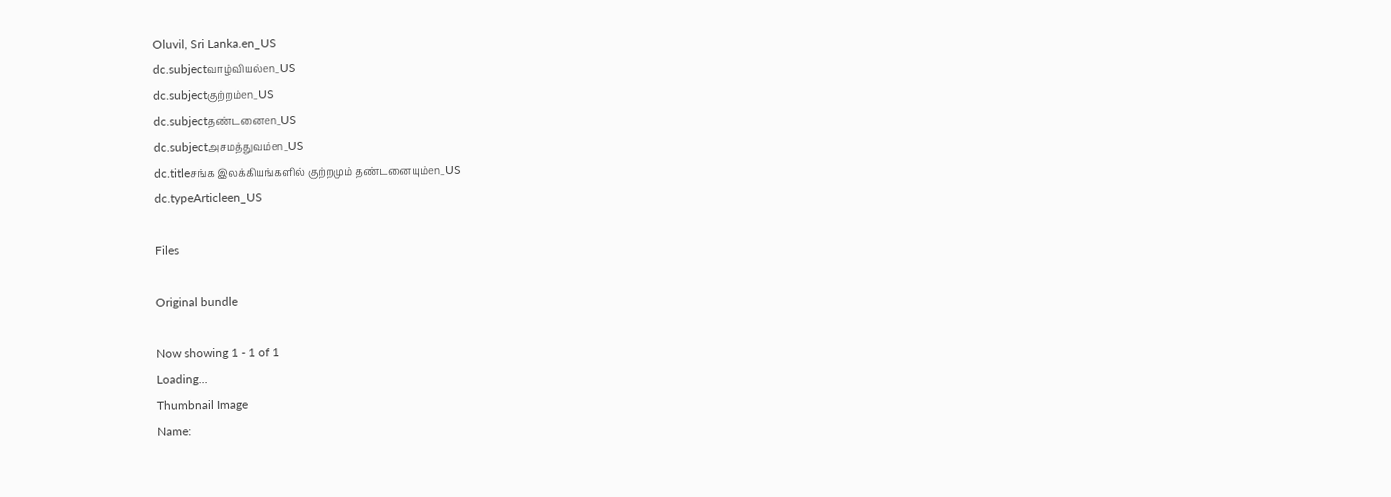Oluvil, Sri Lanka.en_US
dc.subjectவாழ்வியல்en_US
dc.subjectகுற்றம்en_US
dc.subjectதண்டனைen_US
dc.subjectஅசமத்துவம்en_US
dc.titleசங்க இலக்கியங்களில் குற்றமும் தண்டனையும்en_US
dc.typeArticleen_US

Files

Original bundle

Now showing 1 - 1 of 1
Loading...
Thumbnail Image
Name: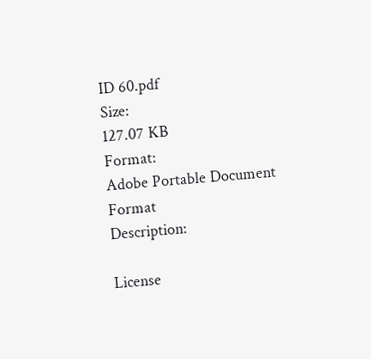ID 60.pdf
Size:
127.07 KB
Format:
Adobe Portable Document Format
Description:

License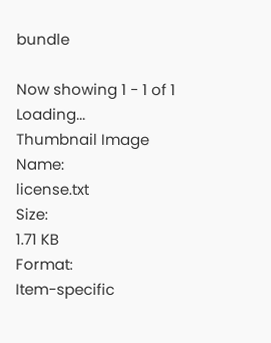bundle

Now showing 1 - 1 of 1
Loading...
Thumbnail Image
Name:
license.txt
Size:
1.71 KB
Format:
Item-specific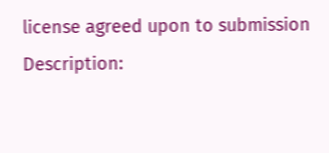license agreed upon to submission
Description: